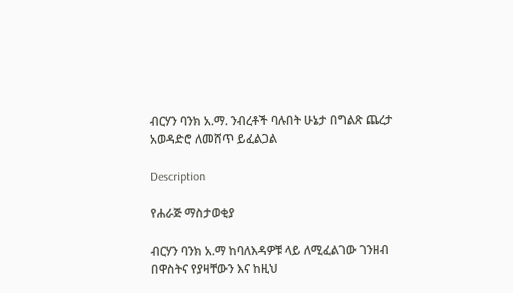ብርሃን ባንክ አ.ማ. ንብረቶች ባሉበት ሁኔታ በግልጽ ጨረታ አወዳድሮ ለመሸጥ ይፈልጋል

Description

የሐራጅ ማስታወቂያ

ብርሃን ባንክ አ.ማ ከባለእዳዎቹ ላይ ለሚፈልገው ገንዘብ በዋስትና የያዛቸውን እና ከዚህ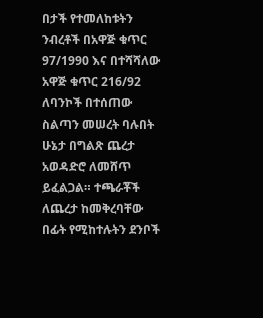በታች የተመለከቱትን ንብረቶች በአዋጅ ቁጥር 97/1990 እና በተሻሻለው አዋጅ ቁጥር 216/92 ለባንኮች በተሰጠው ስልጣን መሠረት ባሉበት ሁኔታ በግልጽ ጨረታ አወዳድሮ ለመሸጥ ይፈልጋል። ተጫራቾች ለጨረታ ከመቅረባቸው በፊት የሚከተሉትን ደንቦች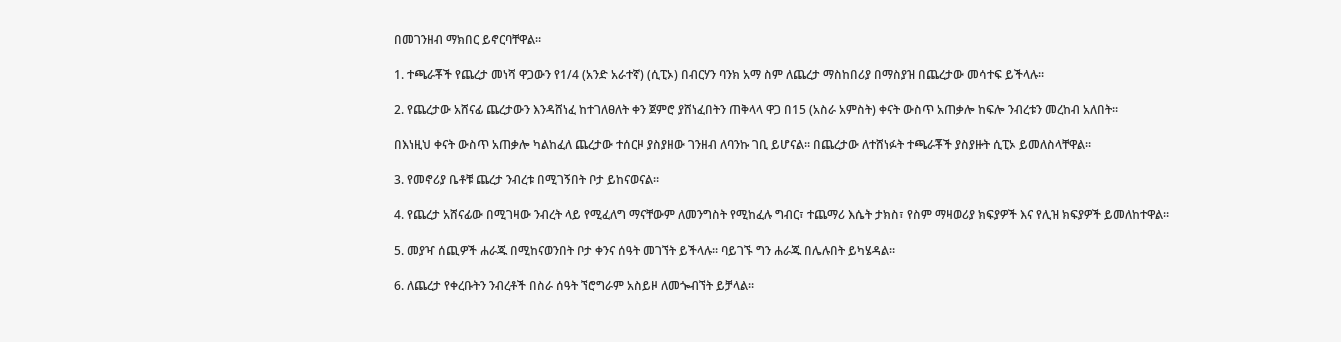በመገንዘብ ማክበር ይኖርባቸዋል።

1. ተጫራቾች የጨረታ መነሻ ዋጋውን የ1/4 (አንድ አራተኛ) (ሲፒኦ) በብርሃን ባንክ አማ ስም ለጨረታ ማስከበሪያ በማስያዝ በጨረታው መሳተፍ ይችላሉ።

2. የጨረታው አሸናፊ ጨረታውን እንዳሸነፈ ከተገለፀለት ቀን ጀምሮ ያሸነፈበትን ጠቅላላ ዋጋ በ15 (አስራ አምስት) ቀናት ውስጥ አጠቃሎ ከፍሎ ንብረቱን መረከብ አለበት።

በእነዚህ ቀናት ውስጥ አጠቃሎ ካልከፈለ ጨረታው ተሰርዞ ያስያዘው ገንዘብ ለባንኩ ገቢ ይሆናል። በጨረታው ለተሸነፉት ተጫራቾች ያስያዙት ሲፒኦ ይመለስላቸዋል።

3. የመኖሪያ ቤቶቹ ጨረታ ንብረቱ በሚገኝበት ቦታ ይከናወናል።

4. የጨረታ አሸናፊው በሚገዛው ንብረት ላይ የሚፈለግ ማናቸውም ለመንግስት የሚከፈሉ ግብር፣ ተጨማሪ እሴት ታክስ፣ የስም ማዛወሪያ ክፍያዎች እና የሊዝ ክፍያዎች ይመለከተዋል።

5. መያዣ ሰጪዎች ሐራጁ በሚከናወንበት ቦታ ቀንና ሰዓት መገኘት ይችላሉ። ባይገኙ ግን ሐራጁ በሌሉበት ይካሄዳል።

6. ለጨረታ የቀረቡትን ንብረቶች በስራ ሰዓት ኘሮግራም አስይዞ ለመጐብኘት ይቻላል።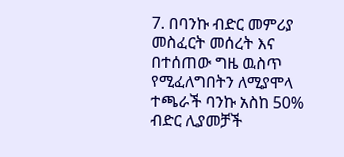7. በባንኩ ብድር መምሪያ መስፈርት መሰረት እና በተሰጠው ግዜ ዉስጥ የሚፈለግበትን ለሚያሞላ ተጫራች ባንኩ አስከ 50% ብድር ሊያመቻች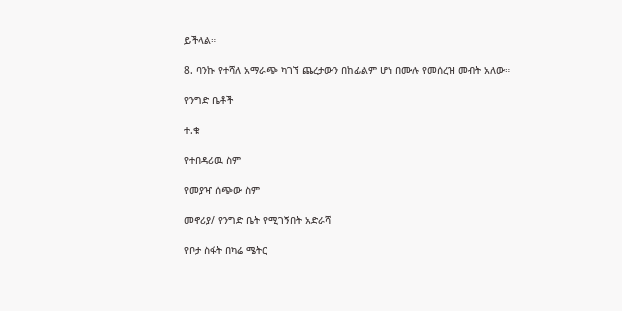ይችላል።

8. ባንኩ የተሻለ አማራጭ ካገኘ ጨረታውን በከፊልም ሆነ በሙሉ የመሰረዝ መብት አለው።

የንግድ ቤቶች

ተ.ቁ

የተበዳሪዉ ስም

የመያዣ ሰጭው ስም

መኖሪያ/ የንግድ ቤት የሚገኝበት አድራሻ

የቦታ ስፋት በካሬ ሜትር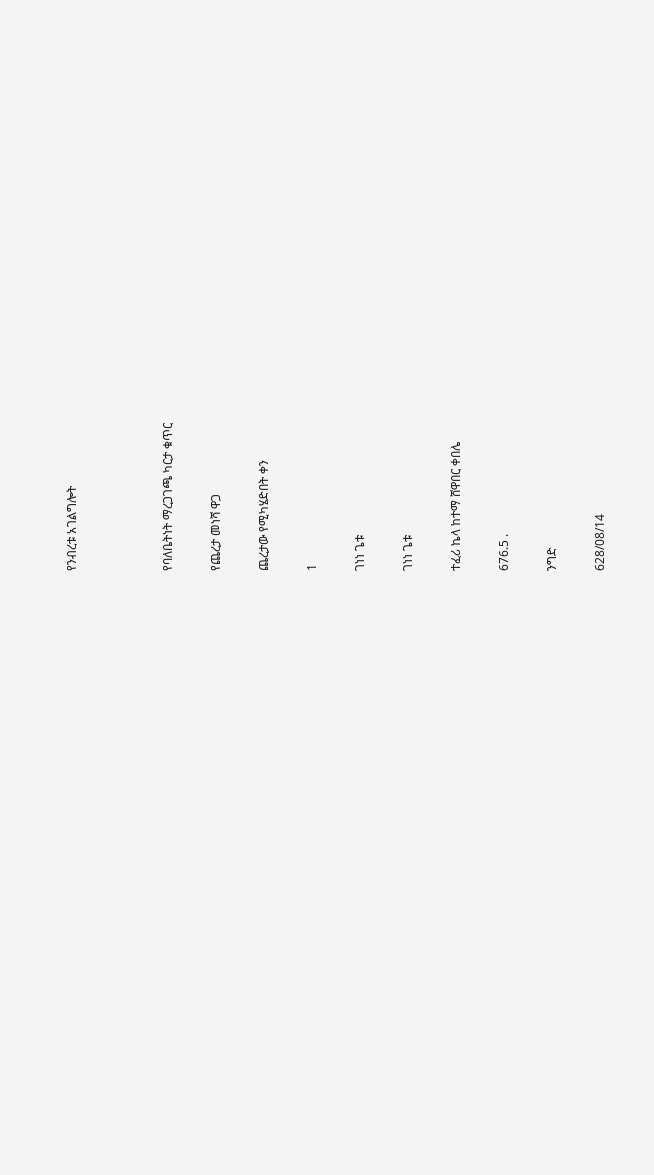የንብረቱ አገልግሎት



የባለቤትነት ማረጋገጫ ካርታ ቁጥር

የጨረታ መነሻ ዋጋ

ጨረታው የሚካሄድበት ቀን

1

ገነነ ጌቱ

ገነነ ጌቱ

ተፈሪ ኬላ ከተማ ሸዋበር ቀበሌ

676.5 .

ንግድ

628/08/14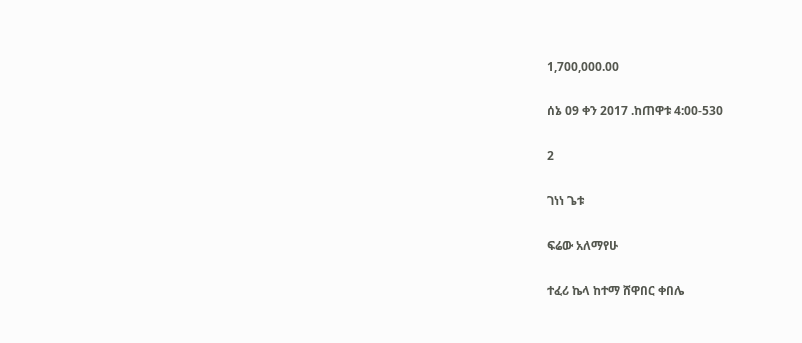1,700,000.00

ሰኔ 09 ቀን 2017 .ከጠዋቱ 4:00-530

2

ገነነ ጌቱ

ፍሬው አለማየሁ

ተፈሪ ኬላ ከተማ ሸዋበር ቀበሌ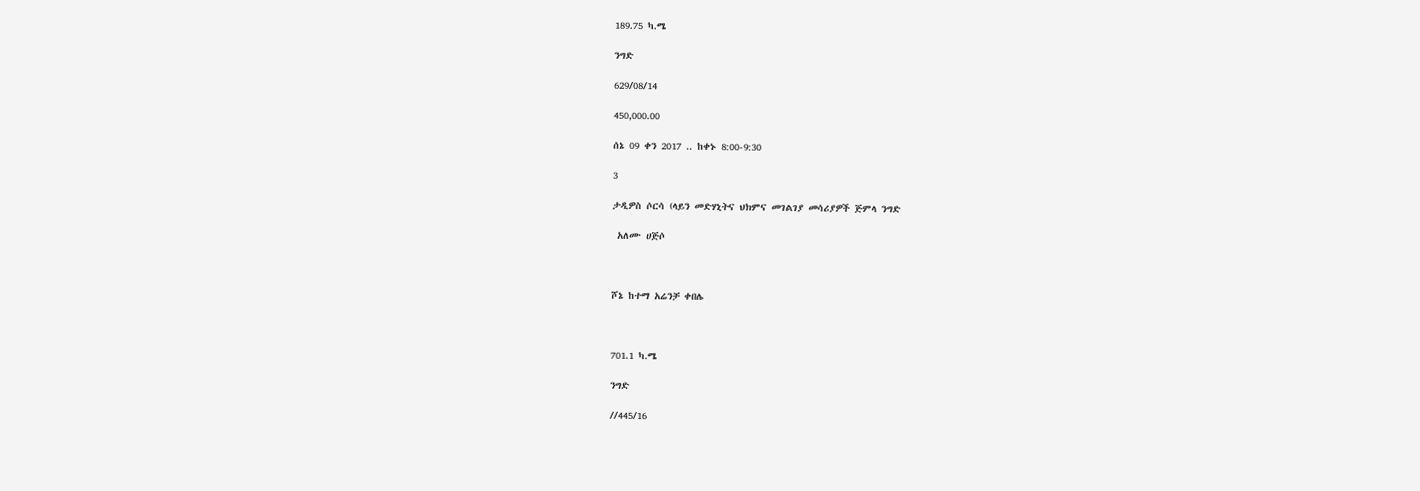189.75 ካ.ሜ

ንግድ

629/08/14

450,000.00

ሰኔ 09 ቀን 2017 .. ከቀኑ 8:00-9:30

3

ታዲዎስ ሶርሳ (ላይን መድሃኒትና ህክምና መገልገያ መሳሪያዎች ጅምላ ንግድ

 አለሙ ሀጅሶ



ሾኔ ከተማ አሬንቻ ቀበሌ



701.1 ካ.ሜ

ንግድ

//445/16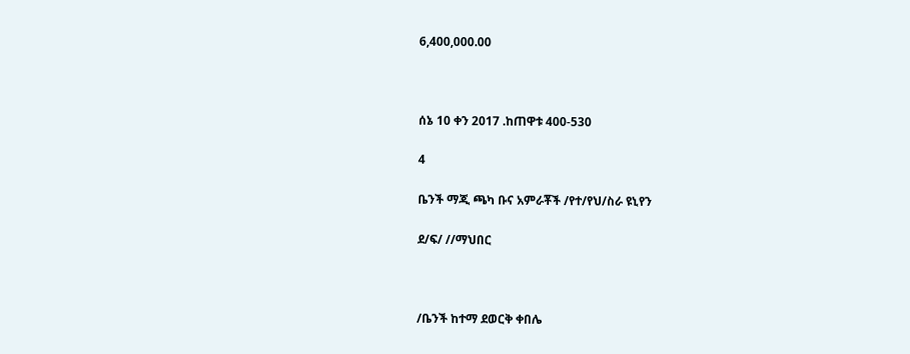6,400,000.00



ሰኔ 10 ቀን 2017 .ከጠዋቱ 400-530

4

ቤንች ማጂ ጫካ ቡና አምራቾች /የተ/የህ/ስራ ዩኒየን

ደ/ፍ/ //ማህበር



/ቤንች ከተማ ደወርቅ ቀበሌ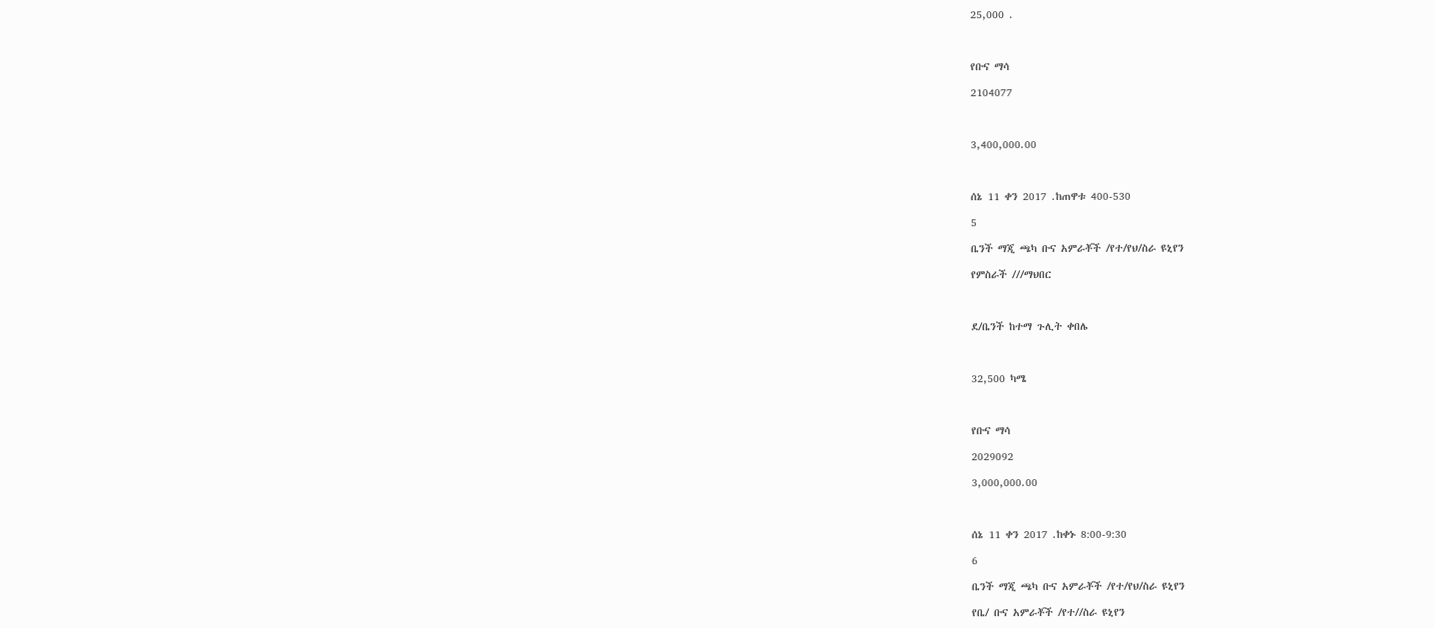25,000 .



የቡና ማሳ

2104077



3,400,000.00



ሰኔ 11 ቀን 2017 .ከጠዋቱ 400-530

5

ቤንች ማጂ ጫካ ቡና አምራቾች /የተ/የህ/ስራ ዩኒየን

የምስራች ///ማህበር



ደ/ቤንች ከተማ ጉሊት ቀበሌ



32,500 ካሜ



የቡና ማሳ

2029092

3,000,000.00



ሰኔ 11 ቀን 2017 .ከቀኑ 8:00-9:30

6

ቤንች ማጂ ጫካ ቡና አምራቾች /የተ/የህ/ስራ ዩኒየን

የቤ/ ቡና አምራቾች /የተ//ስራ ዩኒየን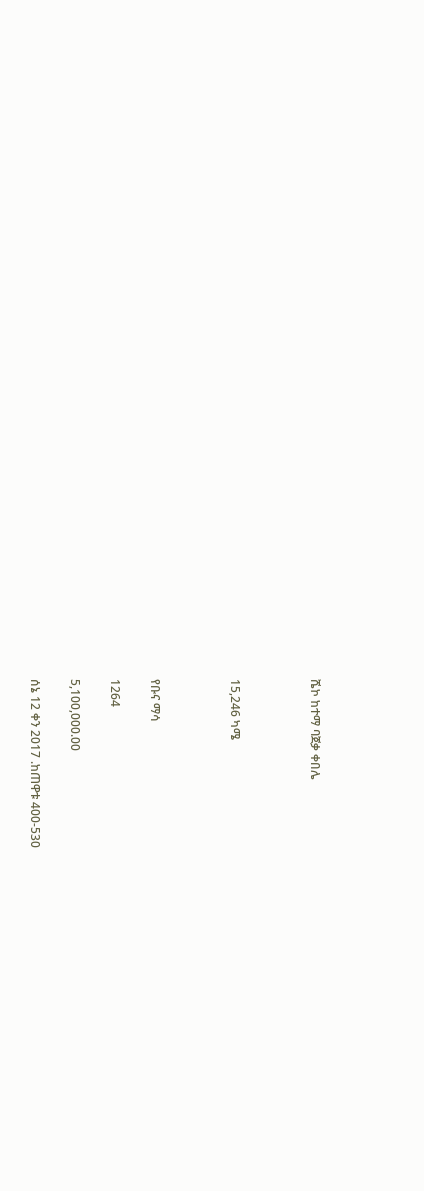ሼኮ ከተማ ባጀቃ ቀበሌ



15,246 ካሜ



የቡና ማሳ

1264

5,100,000.00

ሰኔ 12 ቀን 2017 .ከጠዋቱ 400-530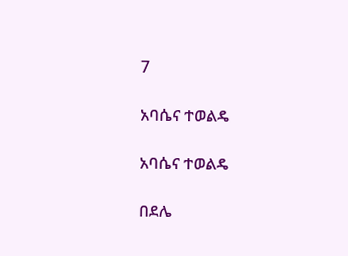7

አባሴና ተወልዴ

አባሴና ተወልዴ

በደሌ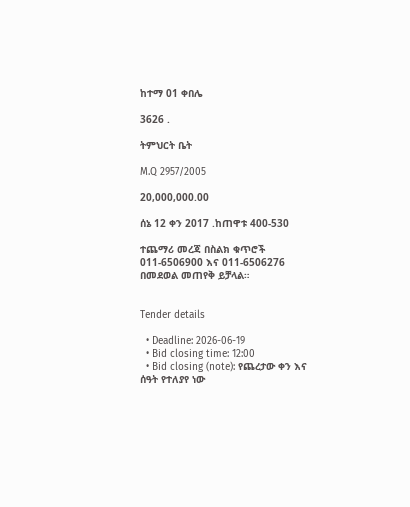ከተማ 01 ቀበሌ

3626 .

ትምህርት ቤት

M.Q 2957/2005

20,000,000.00

ሰኔ 12 ቀን 2017 .ከጠዋቱ 400-530

ተጨማሪ መረጃ በስልክ ቁጥሮች 011-6506900 እና 011-6506276 በመደወል መጠየቅ ይቻላል።


Tender details

  • Deadline: 2026-06-19
  • Bid closing time: 12:00
  • Bid closing (note): የጨረታው ቀን እና ሰዓት የተለያየ ነው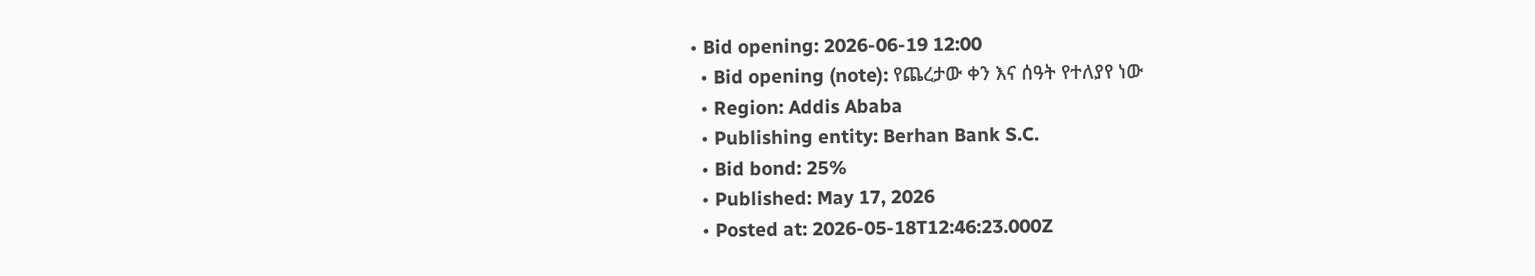• Bid opening: 2026-06-19 12:00
  • Bid opening (note): የጨረታው ቀን እና ሰዓት የተለያየ ነው
  • Region: Addis Ababa
  • Publishing entity: Berhan Bank S.C.
  • Bid bond: 25%
  • Published: May 17, 2026
  • Posted at: 2026-05-18T12:46:23.000Z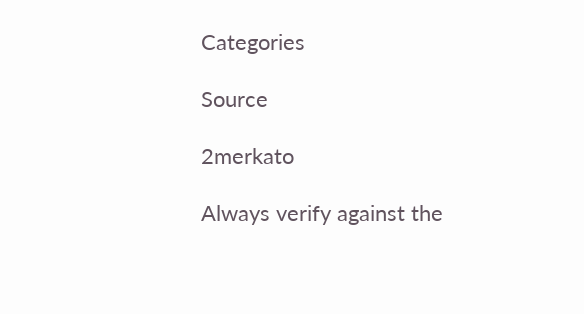Categories

Source

2merkato

Always verify against the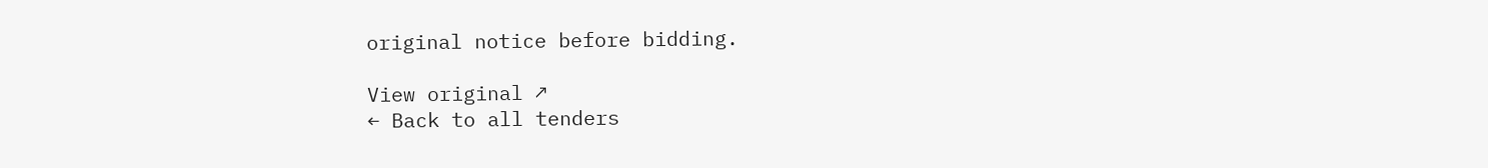original notice before bidding.

View original ↗
← Back to all tenders